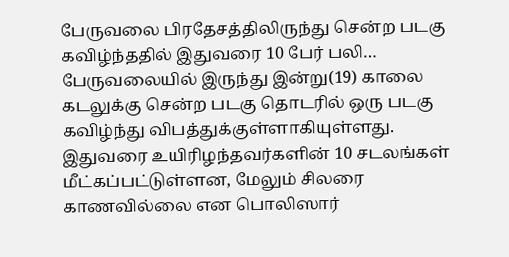பேருவலை பிரதேசத்திலிருந்து சென்ற படகு கவிழ்ந்ததில் இதுவரை 10 பேர் பலி…
பேருவலையில் இருந்து இன்று(19) காலை கடலுக்கு சென்ற படகு தொடரில் ஒரு படகு கவிழ்ந்து விபத்துக்குள்ளாகியுள்ளது. இதுவரை உயிரிழந்தவர்களின் 10 சடலங்கள் மீட்கப்பட்டுள்ளன, மேலும் சிலரை காணவில்லை என பொலிஸார்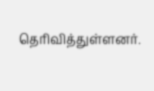தெரிவித்துள்ளனர்.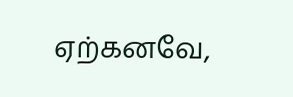ஏற்கனவே,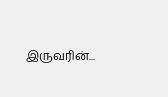இருவரின்...